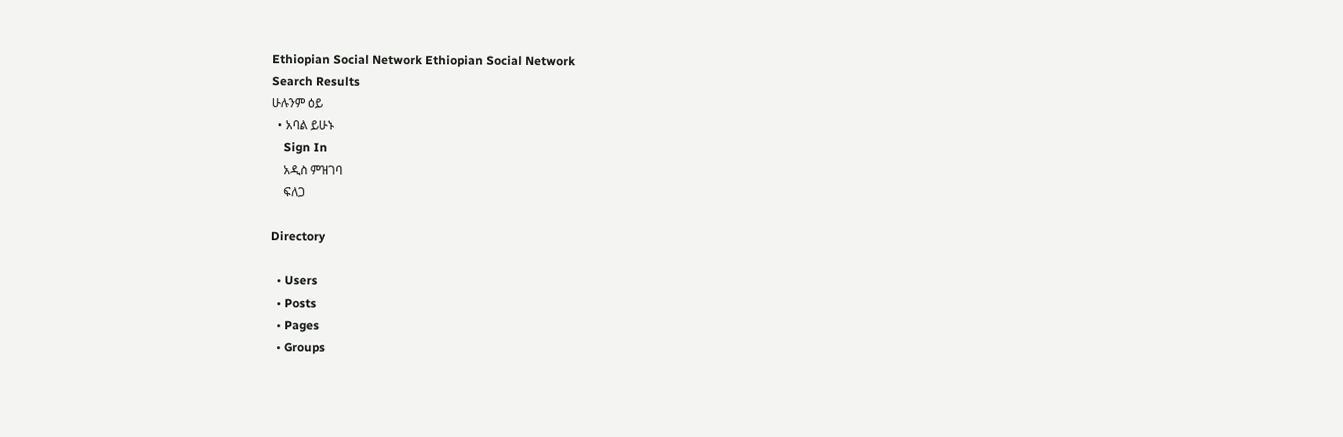Ethiopian Social Network Ethiopian Social Network
Search Results
ሁሉንም ዕይ
  • አባል ይሁኑ
    Sign In
    አዲስ ምዝገባ
    ፍለጋ

Directory

  • Users
  • Posts
  • Pages
  • Groups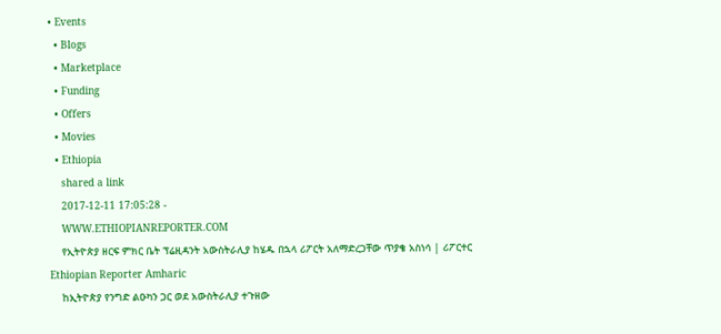• Events
  • Blogs
  • Marketplace
  • Funding
  • Offers
  • Movies
  • Ethiopia
    shared a link
    2017-12-11 17:05:28 -
    WWW.ETHIOPIANREPORTER.COM
    የኢትዮጵያ ዘርፍ ምክር ቤት ፕሬዚዳንት አውስትራሊያ ከሄዱ በኋላ ሪፖርት አለማድረጋቸው ጥያቄ አስነሳ | ሪፖርተር Ethiopian Reporter Amharic
    ከኢትዮጵያ የንግድ ልዑካን ጋር ወደ አውስትራሊያ ተጉዘው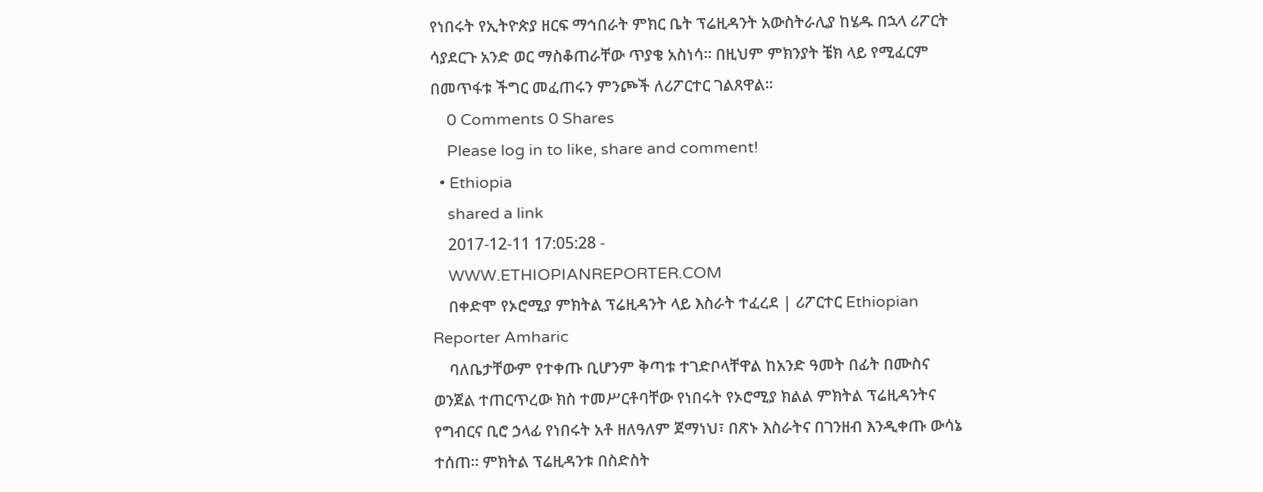የነበሩት የኢትዮጵያ ዘርፍ ማኅበራት ምክር ቤት ፕሬዚዳንት አውስትራሊያ ከሄዱ በኋላ ሪፖርት ሳያደርጉ አንድ ወር ማስቆጠራቸው ጥያቄ አስነሳ፡፡ በዚህም ምክንያት ቼክ ላይ የሚፈርም በመጥፋቱ ችግር መፈጠሩን ምንጮች ለሪፖርተር ገልጸዋል፡፡
    0 Comments 0 Shares
    Please log in to like, share and comment!
  • Ethiopia
    shared a link
    2017-12-11 17:05:28 -
    WWW.ETHIOPIANREPORTER.COM
    በቀድሞ የኦሮሚያ ምክትል ፕሬዚዳንት ላይ እስራት ተፈረደ | ሪፖርተር Ethiopian Reporter Amharic
    ባለቤታቸውም የተቀጡ ቢሆንም ቅጣቱ ተገድቦላቸዋል ከአንድ ዓመት በፊት በሙስና ወንጀል ተጠርጥረው ክስ ተመሥርቶባቸው የነበሩት የኦሮሚያ ክልል ምክትል ፕሬዚዳንትና የግብርና ቢሮ ኃላፊ የነበሩት አቶ ዘለዓለም ጀማነህ፣ በጽኑ እስራትና በገንዘብ እንዲቀጡ ውሳኔ ተሰጠ፡፡ ምክትል ፕሬዚዳንቱ በስድስት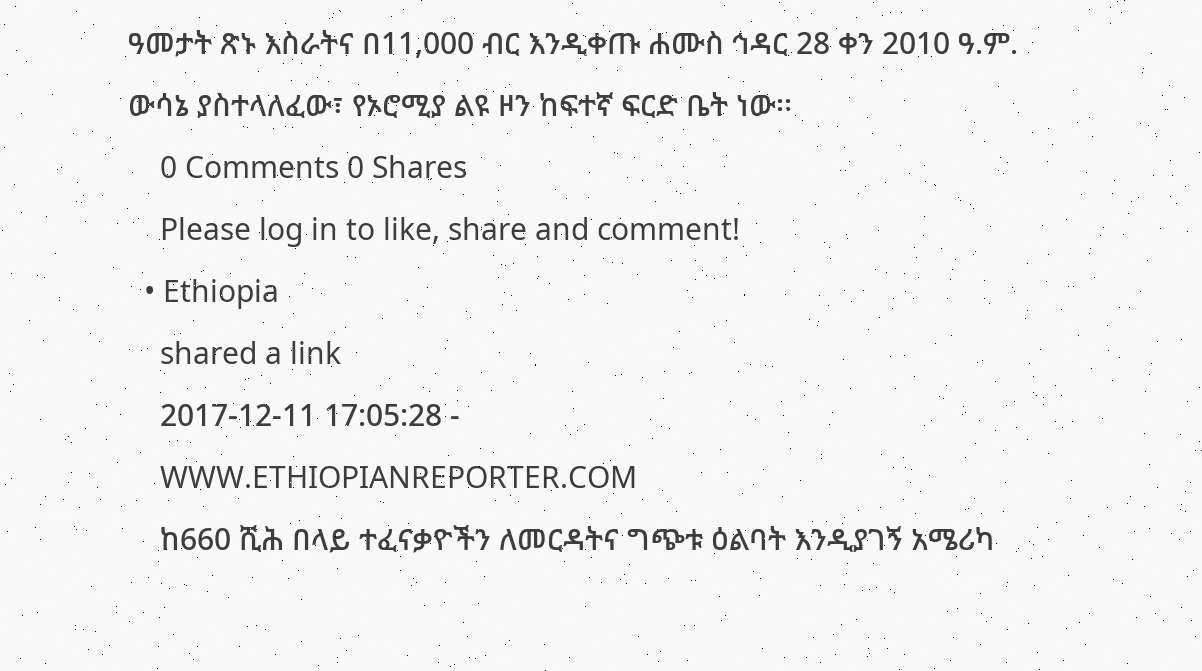ዓመታት ጽኑ እስራትና በ11,000 ብር እንዲቀጡ ሐሙስ ኅዳር 28 ቀን 2010 ዓ.ም. ውሳኔ ያስተላለፈው፣ የኦሮሚያ ልዩ ዞን ከፍተኛ ፍርድ ቤት ነው፡፡
    0 Comments 0 Shares
    Please log in to like, share and comment!
  • Ethiopia
    shared a link
    2017-12-11 17:05:28 -
    WWW.ETHIOPIANREPORTER.COM
    ከ660 ሺሕ በላይ ተፈናቃዮችን ለመርዳትና ግጭቱ ዕልባት እንዲያገኝ አሜሪካ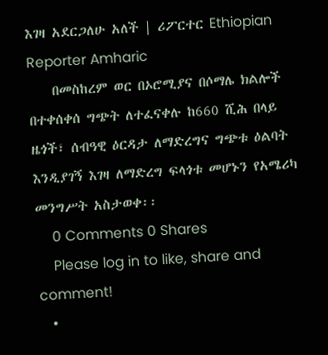እገዛ አደርጋለሁ አለች | ሪፖርተር Ethiopian Reporter Amharic
    በመስከረም ወር በኦሮሚያና በሶማሌ ክልሎች በተቀሰቀሰ ግጭት ለተፈናቀሉ ከ660 ሺሕ በላይ ዜጎች፣ ሰብዓዊ ዕርዳታ ለማድረግና ግጭቱ ዕልባት እንዲያገኝ እገዛ ለማድረግ ፍላጎቱ መሆኑን የአሜሪካ መንግሥት አስታወቀ፡፡
    0 Comments 0 Shares
    Please log in to like, share and comment!
  •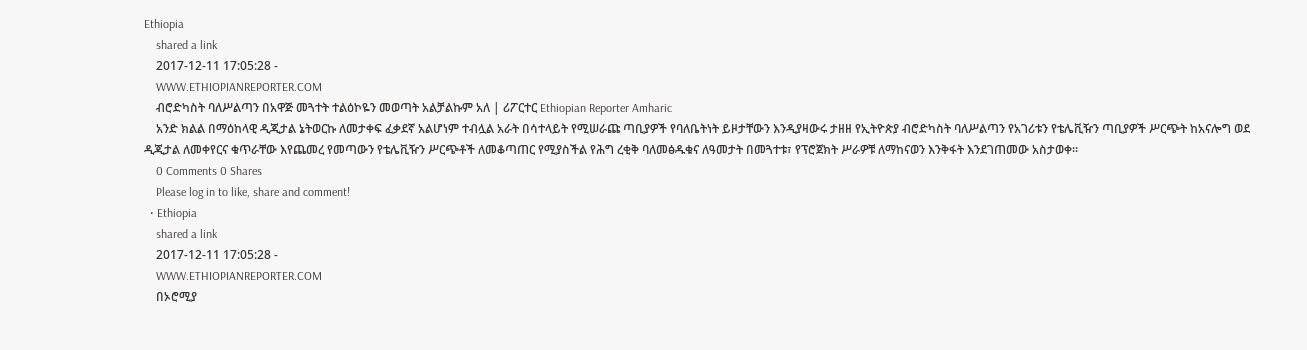Ethiopia
    shared a link
    2017-12-11 17:05:28 -
    WWW.ETHIOPIANREPORTER.COM
    ብሮድካስት ባለሥልጣን በአዋጅ መጓተት ተልዕኮዬን መወጣት አልቻልኩም አለ | ሪፖርተር Ethiopian Reporter Amharic
    አንድ ክልል በማዕከላዊ ዲጂታል ኔትወርኩ ለመታቀፍ ፈቃደኛ አልሆነም ተብሏል አራት በሳተላይት የሚሠራጩ ጣቢያዎች የባለቤትነት ይዞታቸውን እንዲያዛውሩ ታዘዘ የኢትዮጵያ ብሮድካስት ባለሥልጣን የአገሪቱን የቴሌቪዥን ጣቢያዎች ሥርጭት ከአናሎግ ወደ ዲጂታል ለመቀየርና ቁጥራቸው እየጨመረ የመጣውን የቴሌቪዥን ሥርጭቶች ለመቆጣጠር የሚያስችል የሕግ ረቂቅ ባለመፅዱቁና ለዓመታት በመጓተቱ፣ የፕሮጀክት ሥራዎቹ ለማከናወን እንቅፋት እንደገጠመው አስታወቀ፡፡
    0 Comments 0 Shares
    Please log in to like, share and comment!
  • Ethiopia
    shared a link
    2017-12-11 17:05:28 -
    WWW.ETHIOPIANREPORTER.COM
    በኦሮሚያ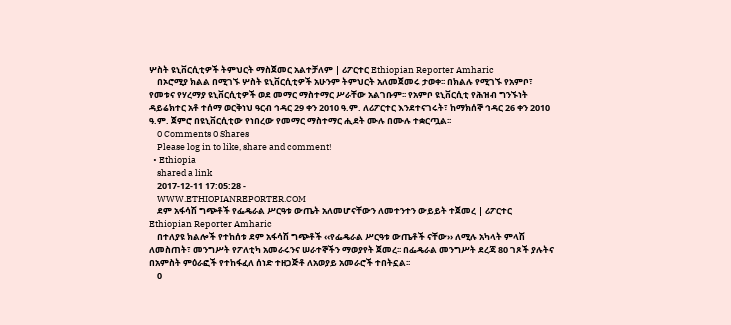ሦስት ዩኒቨርሲቲዎች ትምህርት ማስጀመር አልተቻለም | ሪፖርተር Ethiopian Reporter Amharic
    በኦሮሚያ ክልል በሚገኙ ሦስት ዩኒቨርሲቲዎች አሁንም ትምህርት አለመጀመሩ ታወቀ፡፡ በክልሉ የሚገኙ የአምቦ፣ የመቱና የሃረማያ ዩኒቨርሲቲዎች ወደ መማር ማስተማር ሥራቸው አልገቡም፡፡ የአምቦ ዩኒቨርሲቲ የሕዝብ ግንኙነት ዳይሬክተር አቶ ተሰማ ወርቅነህ ዓርብ ኅዳር 29 ቀን 2010 ዓ.ም. ለሪፖርተር እንደተናገሩት፣ ከማክሰኞ ኅዳር 26 ቀን 2010 ዓ.ም. ጀምሮ በዩኒቨርሲቲው የነበረው የመማር ማስተማር ሒደት ሙሉ በሙሉ ተቋርጧል፡፡
    0 Comments 0 Shares
    Please log in to like, share and comment!
  • Ethiopia
    shared a link
    2017-12-11 17:05:28 -
    WWW.ETHIOPIANREPORTER.COM
    ደም አፋሳሽ ግጭቶች የፌዴራል ሥርዓቱ ውጤት አለመሆናቸውን ለመተንተን ውይይት ተጀመረ | ሪፖርተር Ethiopian Reporter Amharic
    በተለያዩ ክልሎች የተከሰቱ ደም አፋሳሽ ግጭቶች ‹‹የፌዴራል ሥርዓቱ ውጤቶች ናቸው›› ለሚሉ አካላት ምላሽ ለመስጠት፣ መንግሥት የፖለቲካ አመራሩንና ሠራተኞችን ማወያየት ጀመረ፡፡ በፌዴራል መንግሥት ደረጃ 80 ገጾች ያሉትና በአምስት ምዕራፎች የተከፋፈለ ሰነድ ተዘጋጅቶ ለአወያይ አመራሮች ተበትኗል፡፡
    0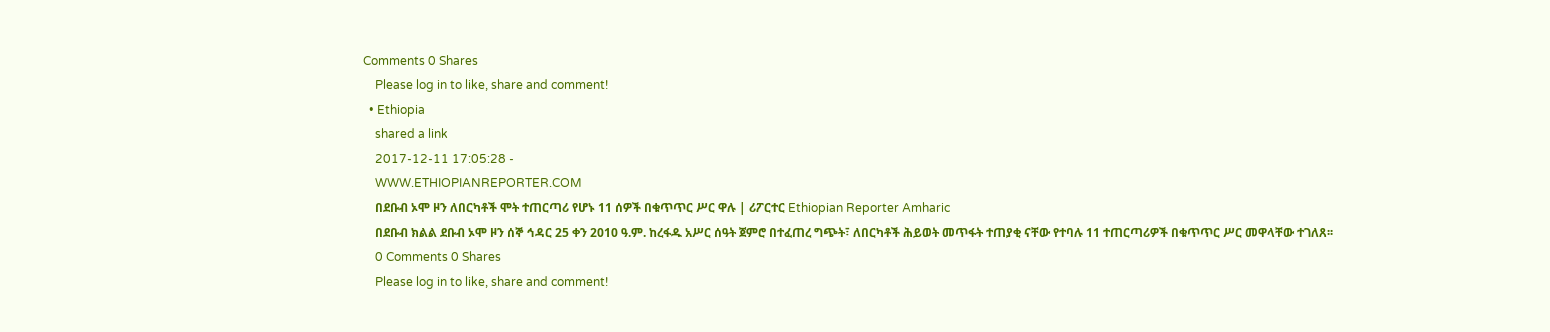Comments 0 Shares
    Please log in to like, share and comment!
  • Ethiopia
    shared a link
    2017-12-11 17:05:28 -
    WWW.ETHIOPIANREPORTER.COM
    በደቡብ ኦሞ ዞን ለበርካቶች ሞት ተጠርጣሪ የሆኑ 11 ሰዎች በቁጥጥር ሥር ዋሉ | ሪፖርተር Ethiopian Reporter Amharic
    በደቡብ ክልል ደቡብ ኦሞ ዞን ሰኞ ኅዳር 25 ቀን 2010 ዓ.ም. ከረፋዱ አሥር ሰዓት ጀምሮ በተፈጠረ ግጭት፣ ለበርካቶች ሕይወት መጥፋት ተጠያቂ ናቸው የተባሉ 11 ተጠርጣሪዎች በቁጥጥር ሥር መዋላቸው ተገለጸ፡፡
    0 Comments 0 Shares
    Please log in to like, share and comment!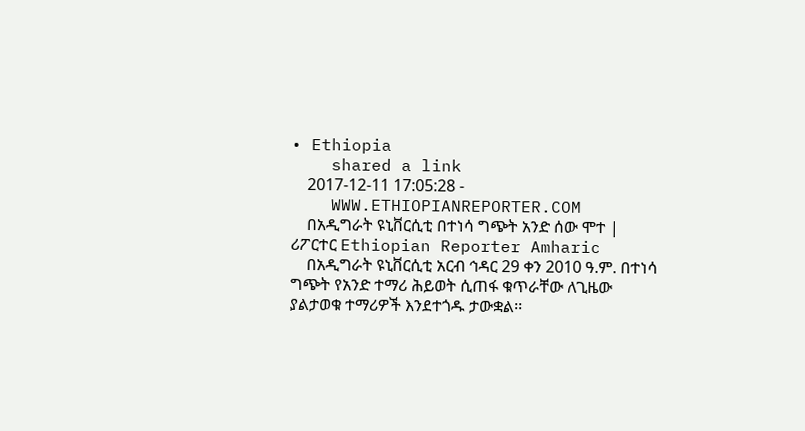• Ethiopia
    shared a link
    2017-12-11 17:05:28 -
    WWW.ETHIOPIANREPORTER.COM
    በአዲግራት ዩኒቨርሲቲ በተነሳ ግጭት አንድ ሰው ሞተ | ሪፖርተር Ethiopian Reporter Amharic
    በአዲግራት ዩኒቨርሲቲ አርብ ኅዳር 29 ቀን 2010 ዓ.ም. በተነሳ ግጭት የአንድ ተማሪ ሕይወት ሲጠፋ ቁጥራቸው ለጊዜው ያልታወቁ ተማሪዎች እንደተጎዱ ታውቋል፡፡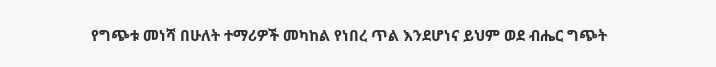የግጭቱ መነሻ በሁለት ተማሪዎች መካከል የነበረ ጥል እንደሆነና ይህም ወደ ብሔር ግጭት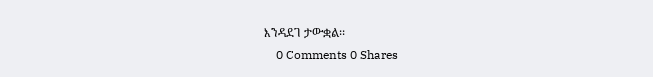እንዳደገ ታውቋል፡፡
    0 Comments 0 Shares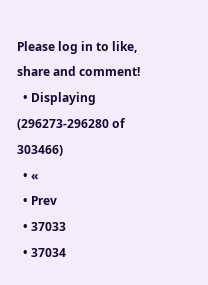Please log in to like, share and comment!
  • Displaying (296273-296280 of 303466)
  • «
  • Prev
  • 37033
  • 37034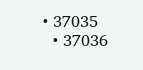• 37035
  • 37036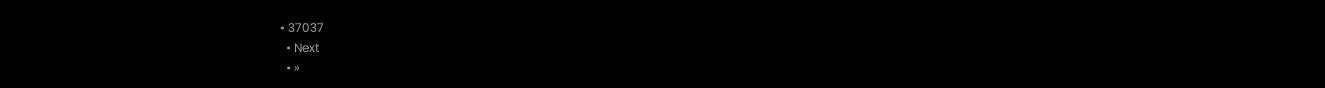• 37037
  • Next
  • »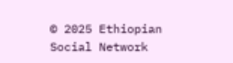© 2025 Ethiopian Social Network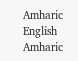Amharic
English Amharic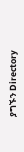ያግኙን Directory